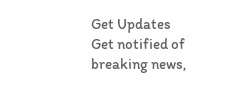Get Updates
Get notified of breaking news,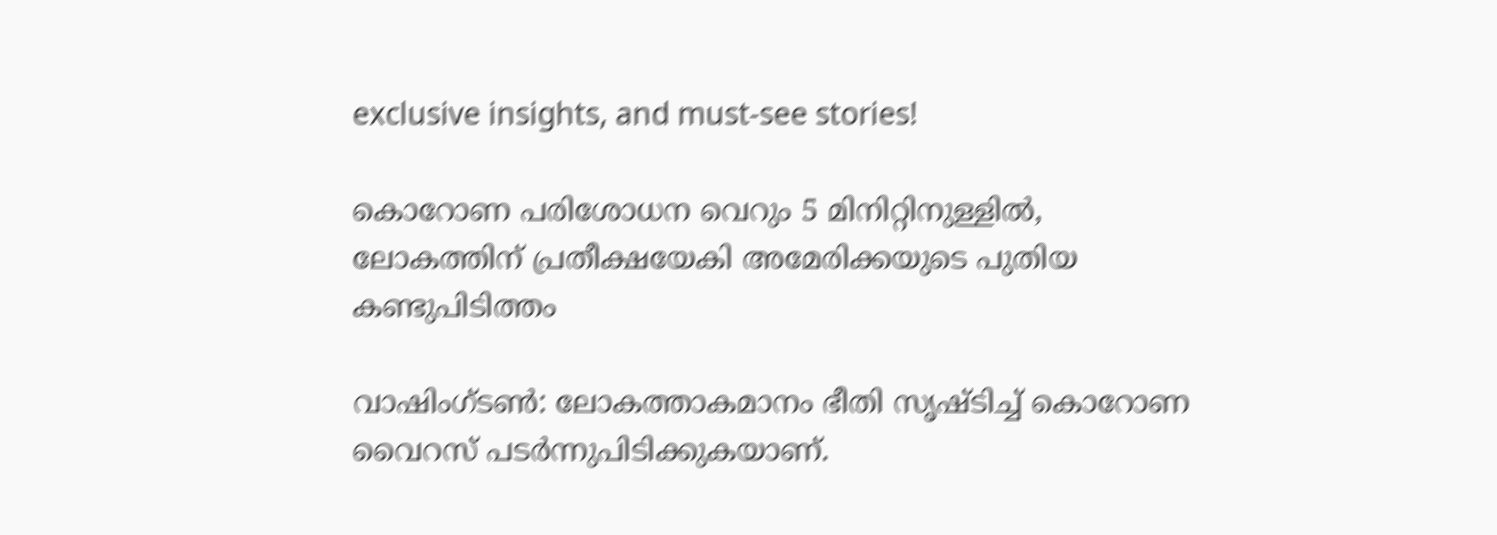exclusive insights, and must-see stories!

കൊറോണ പരിശോധന വെറും 5 മിനിറ്റിനുള്ളില്‍, ലോകത്തിന് പ്രതീക്ഷയേകി അമേരിക്കയുടെ പുതിയ കണ്ടുപിടിത്തം

വാഷിംഗ്ടണ്‍: ലോകത്താകമാനം ഭീതി സൃഷ്ടിച്ച് കൊറോണ വൈറസ് പടര്‍ന്നുപിടിക്കുകയാണ്.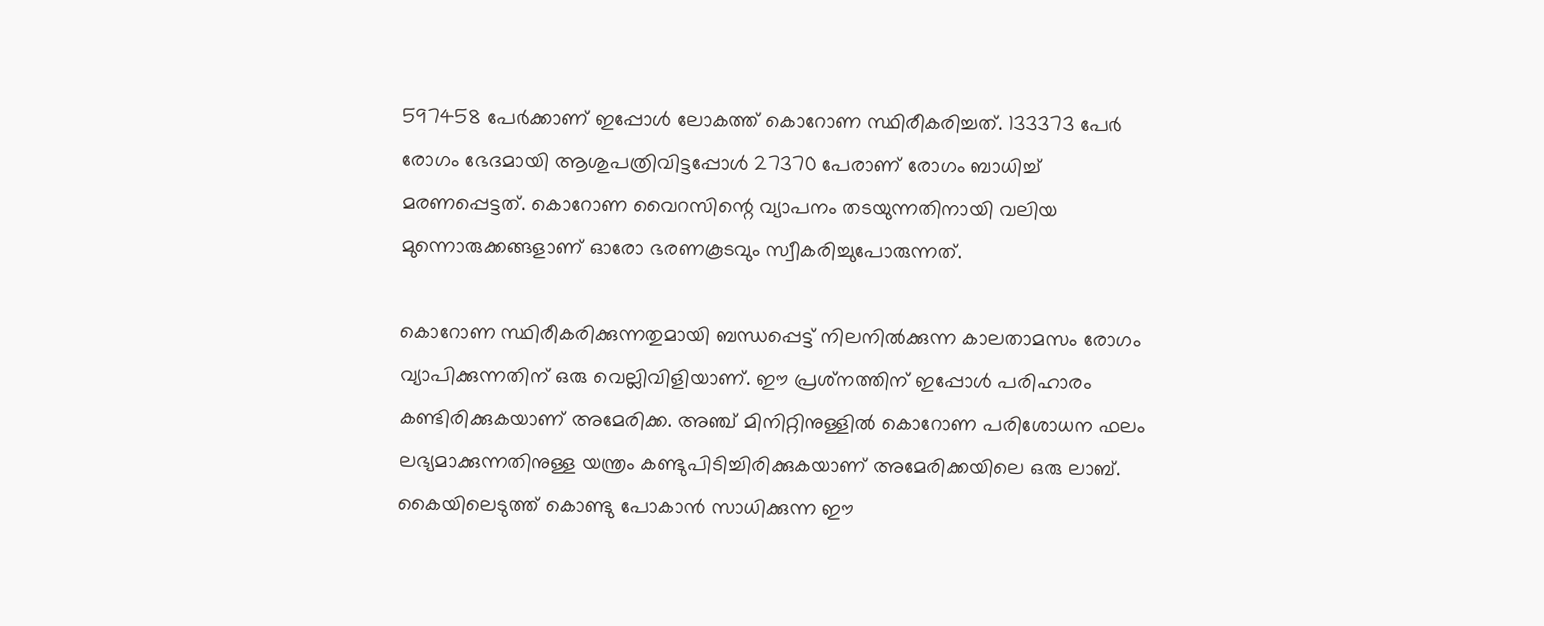597458 പേര്‍ക്കാണ് ഇപ്പോള്‍ ലോകത്ത് കൊറോണ സ്ഥിരീകരിച്ചത്. 133373 പേര്‍ രോഗം ഭേദമായി ആശുപത്രിവിട്ടപ്പോള്‍ 27370 പേരാണ് രോഗം ബാധിച്ച് മരണപ്പെട്ടത്. കൊറോണ വൈറസിന്റെ വ്യാപനം തടയുന്നതിനായി വലിയ മുന്നൊരുക്കങ്ങളാണ് ഓരോ ഭരണകൂടവും സ്വീകരിച്ചുപോരുന്നത്.

കൊറോണ സ്ഥിരീകരിക്കുന്നതുമായി ബന്ധപ്പെട്ട് നിലനില്‍ക്കുന്ന കാലതാമസം രോഗം വ്യാപിക്കുന്നതിന് ഒരു വെല്ലിവിളിയാണ്. ഈ പ്രശ്‌നത്തിന് ഇപ്പോള്‍ പരിഹാരം കണ്ടിരിക്കുകയാണ് അമേരിക്ക. അഞ്ച് മിനിറ്റിനുള്ളില്‍ കൊറോണ പരിശോധന ഫലം ലഭ്യമാക്കുന്നതിനുള്ള യന്ത്രം കണ്ടുപിടിച്ചിരിക്കുകയാണ് അമേരിക്കയിലെ ഒരു ലാബ്. കൈയിലെടുത്ത് കൊണ്ടു പോകാന്‍ സാധിക്കുന്ന ഈ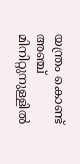യന്ത്രം കൊണ്ട് അഞ്ച് മിനിറ്റുനുള്ളില്‍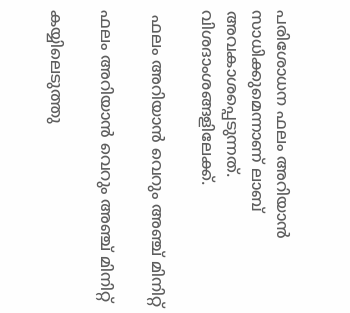പരിശോധന ഫലം അറിയാന്‍ സാധിക്കുമെന്നാണ് ലാബ് അവകാശപ്പെടുന്നത്. വിശദാംശങ്ങളിലേക്ക്.

 ഫലം അറിയാന്‍ വെറും അഞ്ച് മിനിറ്റ്

ഫലം അറിയാന്‍ വെറും അഞ്ച് മിനിറ്റ്

കയ്യിലെടുത്തു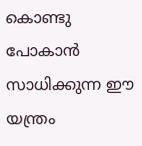കൊണ്ടു പോകാന്‍ സാധിക്കുന്ന ഈ യന്ത്രം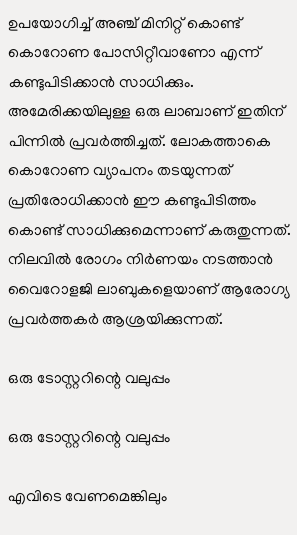ഉപയോഗിച്ച് അഞ്ച് മിനിറ്റ് കൊണ്ട് കൊറോണ പോസിറ്റീവാണോ എന്ന് കണ്ടുപിടിക്കാന്‍ സാധിക്കും. അമേരിക്കയിലുള്ള ഒരു ലാബാണ് ഇതിന് പിന്നില്‍ പ്രവര്‍ത്തിച്ചത്. ലോകത്താകെ കൊറോണ വ്യാപനം തടയുന്നത് പ്രതിരോധിക്കാന്‍ ഈ കണ്ടുപിടിത്തം കൊണ്ട് സാധിക്കുമെന്നാണ് കരുതുന്നത്. നിലവില്‍ രോഗം നിര്‍ണയം നടത്താന്‍ വൈറോളജി ലാബുകളെയാണ് ആരോഗ്യ പ്രവര്‍ത്തകര്‍ ആശ്രയിക്കുന്നത്.

ഒരു ടോസ്റ്ററിന്റെ വലുപ്പം

ഒരു ടോസ്റ്ററിന്റെ വലുപ്പം

എവിടെ വേണമെങ്കിലും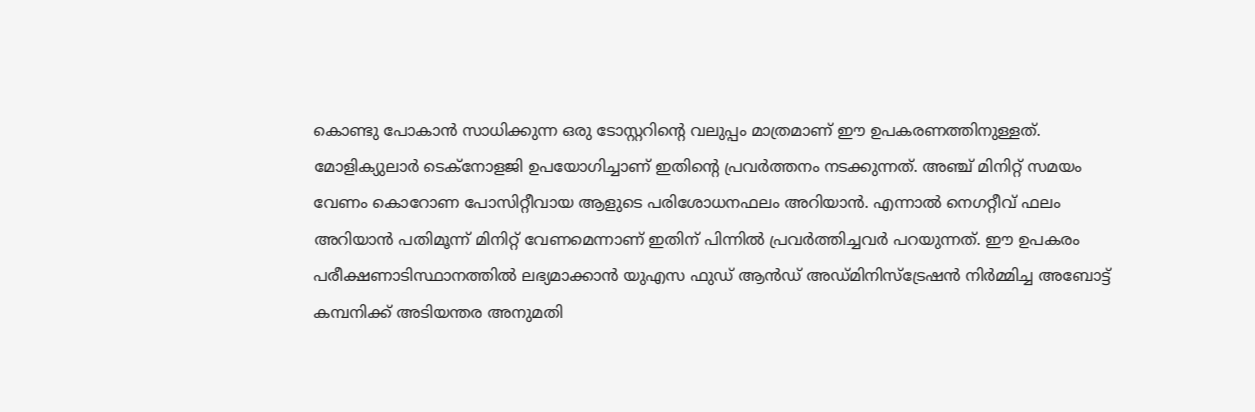കൊണ്ടു പോകാന്‍ സാധിക്കുന്ന ഒരു ടോസ്റ്ററിന്റെ വലുപ്പം മാത്രമാണ് ഈ ഉപകരണത്തിനുള്ളത്. മോളിക്യുലാര്‍ ടെക്‌നോളജി ഉപയോഗിച്ചാണ് ഇതിന്റെ പ്രവര്‍ത്തനം നടക്കുന്നത്. അഞ്ച് മിനിറ്റ് സമയം വേണം കൊറോണ പോസിറ്റീവായ ആളുടെ പരിശോധനഫലം അറിയാന്‍. എന്നാല്‍ നെഗറ്റീവ് ഫലം അറിയാന്‍ പതിമൂന്ന് മിനിറ്റ് വേണമെന്നാണ് ഇതിന് പിന്നില്‍ പ്രവര്‍ത്തിച്ചവര്‍ പറയുന്നത്. ഈ ഉപകരം പരീക്ഷണാടിസ്ഥാനത്തില്‍ ലഭ്യമാക്കാന്‍ യുഎസ ഫുഡ് ആന്‍ഡ് അഡ്മിനിസ്‌ട്രേഷന്‍ നിര്‍മ്മിച്ച അബോട്ട് കമ്പനിക്ക് അടിയന്തര അനുമതി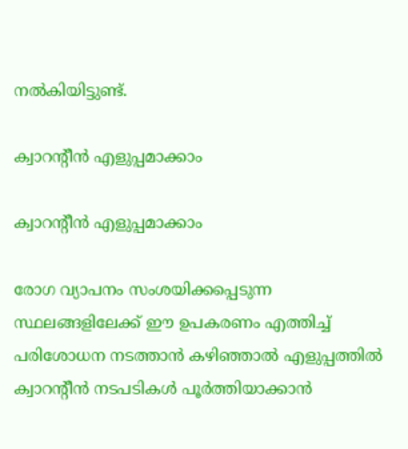നല്‍കിയിട്ടുണ്ട്.

ക്വാറന്റീന്‍ എളുപ്പമാക്കാം

ക്വാറന്റീന്‍ എളുപ്പമാക്കാം

രോഗ വ്യാപനം സംശയിക്കപ്പെടുന്ന സ്ഥലങ്ങളിലേക്ക് ഈ ഉപകരണം എത്തിച്ച് പരിശോധന നടത്താന്‍ കഴിഞ്ഞാല്‍ എളുപ്പത്തില്‍ ക്വാറന്റീന്‍ നടപടികള്‍ പൂര്‍ത്തിയാക്കാന്‍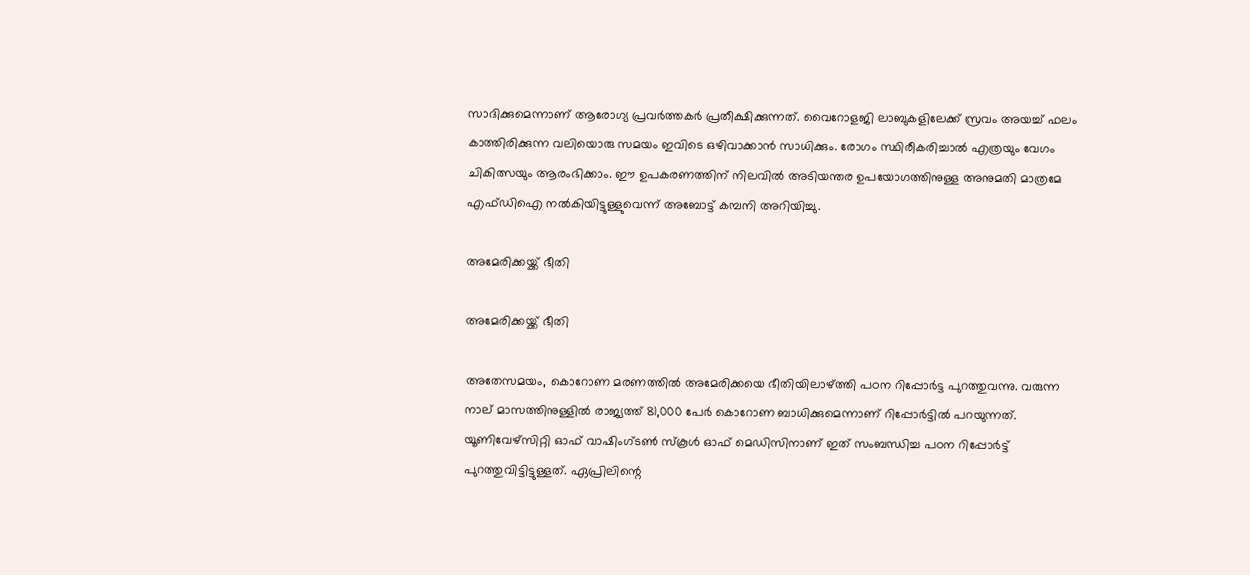സാദിക്കുമെന്നാണ് ആരോഗ്യ പ്രവര്‍ത്തകര്‍ പ്രതീക്ഷിക്കുന്നത്. വൈറോളജി ലാബുകളിലേക്ക് സ്രവം അയച്ച് ഫലം കാത്തിരിക്കുന്ന വലിയൊരു സമയം ഇവിടെ ഒഴിവാക്കാന്‍ സാധിക്കും. രോഗം സ്ഥിരീകരിച്ചാല്‍ എത്രയും വേഗം ചികിത്സയും ആരംഭിക്കാം. ഈ ഉപകരണത്തിന് നിലവില്‍ അടിയന്തര ഉപയോഗത്തിനുള്ള അനുമതി മാത്രമേ എഫ്ഡിഐ നല്‍കിയിട്ടുള്ളുവെന്ന് അബോട്ട് കമ്പനി അറിയിച്ചു.

അമേരിക്കയ്ക്ക് ഭീതി

അമേരിക്കയ്ക്ക് ഭീതി

അതേസമയം, കൊറോണ മരണത്തില്‍ അമേരിക്കയെ ഭീതിയിലാഴ്ത്തി പഠന റിപ്പോര്‍ട്ട പുറത്തുവന്നു. വരുന്ന നാല് മാസത്തിനുള്ളില്‍ രാജ്യത്ത് 81,000 പേര്‍ കൊറോണ ബാധിക്കുമെന്നാണ് റിപ്പോര്‍ട്ടില്‍ പറയുന്നത്. യൂണിവേഴ്‌സിറ്റി ഓഫ് വാഷിംഗ്ടണ്‍ സ്‌കൂള്‍ ഓഫ് മെഡിസിനാണ് ഇത് സംബന്ധിച്ച പഠന റിപ്പോര്‍ട്ട് പുറത്തുവിട്ടിട്ടുള്ളത്. ഏപ്രിലിന്റെ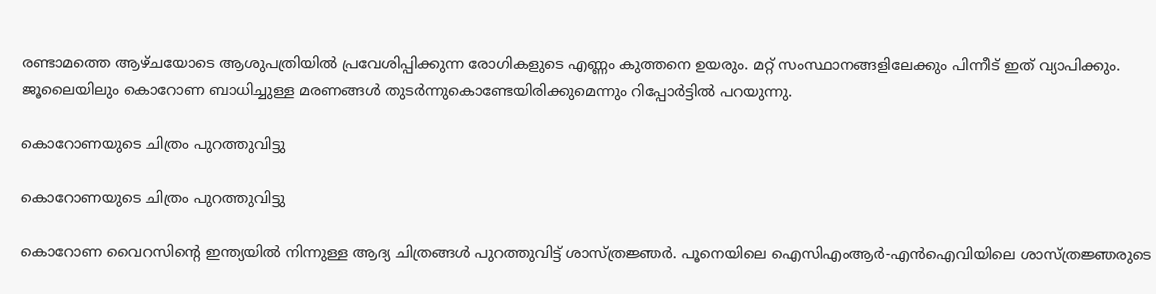രണ്ടാമത്തെ ആഴ്ചയോടെ ആശുപത്രിയില്‍ പ്രവേശിപ്പിക്കുന്ന രോഗികളുടെ എണ്ണം കുത്തനെ ഉയരും. മറ്റ് സംസ്ഥാനങ്ങളിലേക്കും പിന്നീട് ഇത് വ്യാപിക്കും. ജൂലൈയിലും കൊറോണ ബാധിച്ചുള്ള മരണങ്ങള്‍ തുടര്‍ന്നുകൊണ്ടേയിരിക്കുമെന്നും റിപ്പോര്‍ട്ടില്‍ പറയുന്നു.

കൊറോണയുടെ ചിത്രം പുറത്തുവിട്ടു

കൊറോണയുടെ ചിത്രം പുറത്തുവിട്ടു

കൊറോണ വൈറസിന്റെ ഇന്ത്യയില്‍ നിന്നുള്ള ആദ്യ ചിത്രങ്ങള്‍ പുറത്തുവിട്ട് ശാസ്ത്രജ്ഞര്‍. പൂനെയിലെ ഐസിഎംആര്‍-എന്‍ഐവിയിലെ ശാസ്ത്രജ്ഞരുടെ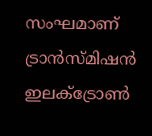സംഘമാണ് ട്രാന്‍സ്മിഷന്‍ ഇലക്ട്രോണ്‍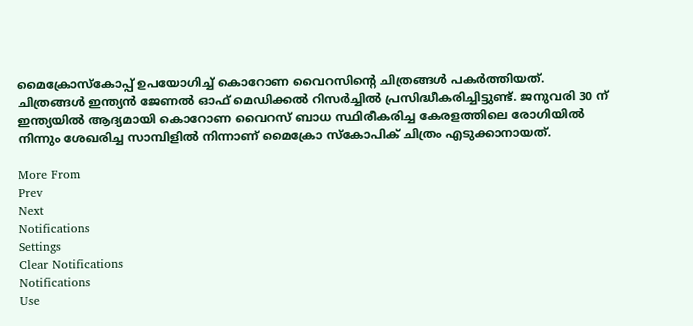മൈക്രോസ്‌കോപ്പ് ഉപയോഗിച്ച് കൊറോണ വൈറസിന്റെ ചിത്രങ്ങള്‍ പകര്‍ത്തിയത്. ചിത്രങ്ങള്‍ ഇന്ത്യന്‍ ജേണല്‍ ഓഫ് മെഡിക്കല്‍ റിസര്‍ച്ചില്‍ പ്രസിദ്ധീകരിച്ചിട്ടുണ്ട്. ജനുവരി 30 ന് ഇന്ത്യയില്‍ ആദ്യമായി കൊറോണ വൈറസ് ബാധ സ്ഥിരീകരിച്ച കേരളത്തിലെ രോഗിയില്‍ നിന്നും ശേഖരിച്ച സാമ്പിളില്‍ നിന്നാണ് മൈക്രോ സ്‌കോപിക് ചിത്രം എടുക്കാനായത്.

More From
Prev
Next
Notifications
Settings
Clear Notifications
Notifications
Use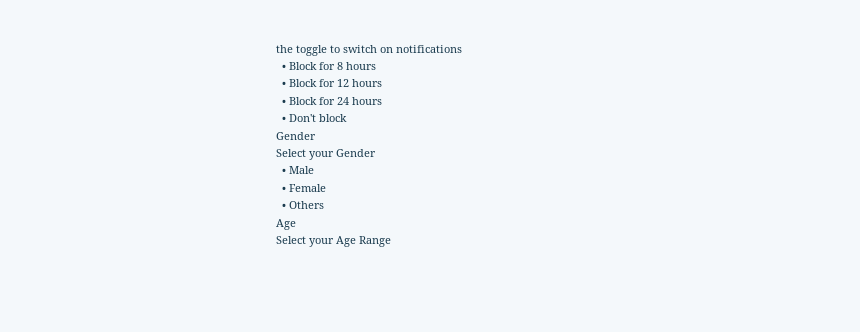the toggle to switch on notifications
  • Block for 8 hours
  • Block for 12 hours
  • Block for 24 hours
  • Don't block
Gender
Select your Gender
  • Male
  • Female
  • Others
Age
Select your Age Range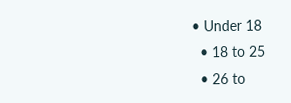• Under 18
  • 18 to 25
  • 26 to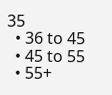35
  • 36 to 45
  • 45 to 55
  • 55+